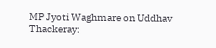MP Jyoti Waghmare on Uddhav Thackeray: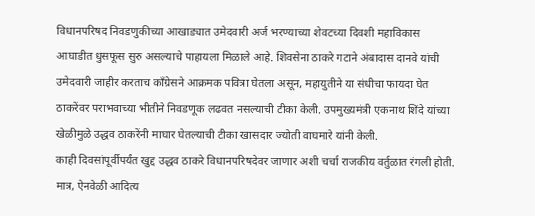विधानपरिषद निवडणुकीच्या आखाड्यात उमेदवारी अर्ज भरण्याच्या शेवटच्या दिवशी महाविकास आघाडीत धुसफूस सुरु असल्याचे पाहायला मिळाले आहे. शिवसेना ठाकरे गटाने अंबादास दानवे यांची उमेदवारी जाहीर करताच काँग्रेसने आक्रमक पवित्रा घेतला असून, महायुतीने या संधीचा फायदा घेत ठाकरेंवर पराभवाच्या भीतीने निवडणूक लढवत नसल्याची टीका केली. उपमुख्यमंत्री एकनाथ शिंदे यांच्या खेळीमुळे उद्धव ठाकरेंनी माघार घेतल्याची टीका खासदार ज्योती वाघमारे यांनी केली.
काही दिवसांपूर्वीपर्यंत खुद्द उद्धव ठाकरे विधानपरिषदेवर जाणार अशी चर्चा राजकीय वर्तुळात रंगली होती. मात्र, ऐनवेळी आदित्य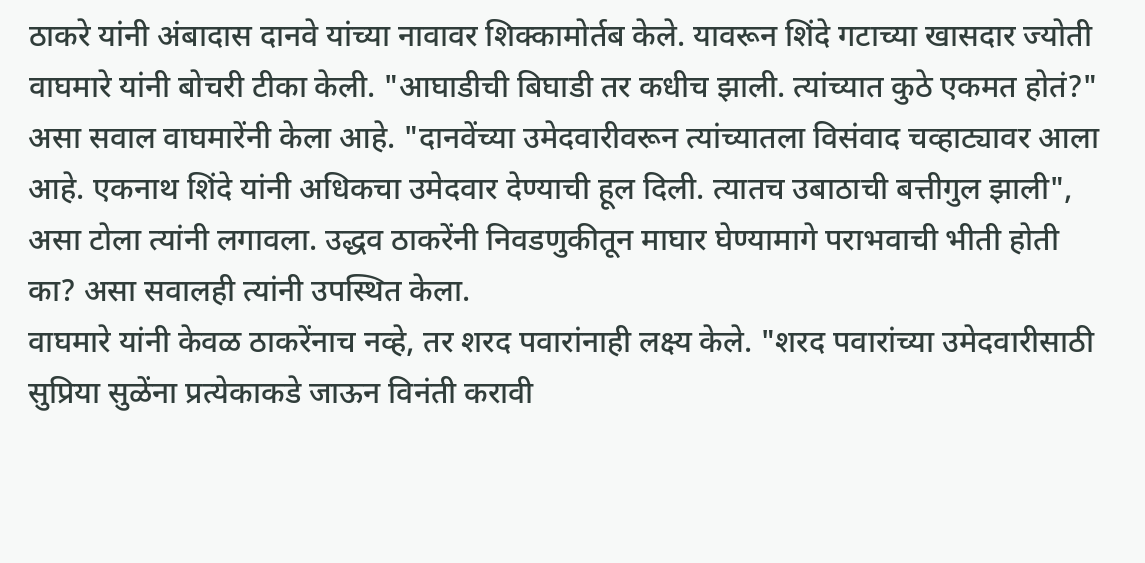ठाकरे यांनी अंबादास दानवे यांच्या नावावर शिक्कामोर्तब केले. यावरून शिंदे गटाच्या खासदार ज्योती वाघमारे यांनी बोचरी टीका केली. "आघाडीची बिघाडी तर कधीच झाली. त्यांच्यात कुठे एकमत होतं?" असा सवाल वाघमारेंनी केला आहे. "दानवेंच्या उमेदवारीवरून त्यांच्यातला विसंवाद चव्हाट्यावर आला आहे. एकनाथ शिंदे यांनी अधिकचा उमेदवार देण्याची हूल दिली. त्यातच उबाठाची बत्तीगुल झाली", असा टोला त्यांनी लगावला. उद्धव ठाकरेंनी निवडणुकीतून माघार घेण्यामागे पराभवाची भीती होती का? असा सवालही त्यांनी उपस्थित केला.
वाघमारे यांनी केवळ ठाकरेंनाच नव्हे, तर शरद पवारांनाही लक्ष्य केले. "शरद पवारांच्या उमेदवारीसाठी सुप्रिया सुळेंना प्रत्येकाकडे जाऊन विनंती करावी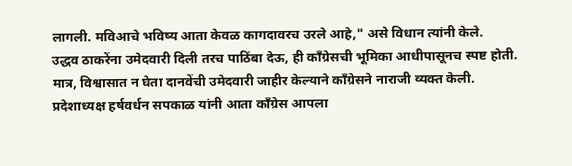लागली. मविआचे भविष्य आता केवळ कागदावरच उरले आहे," असे विधान त्यांनी केले.
उद्धव ठाकरेंना उमेदवारी दिली तरच पाठिंबा देऊ, ही काँग्रेसची भूमिका आधीपासूनच स्पष्ट होती. मात्र, विश्वासात न घेता दानवेंची उमेदवारी जाहीर केल्याने काँग्रेसने नाराजी व्यक्त केली. प्रदेशाध्यक्ष हर्षवर्धन सपकाळ यांनी आता काँग्रेस आपला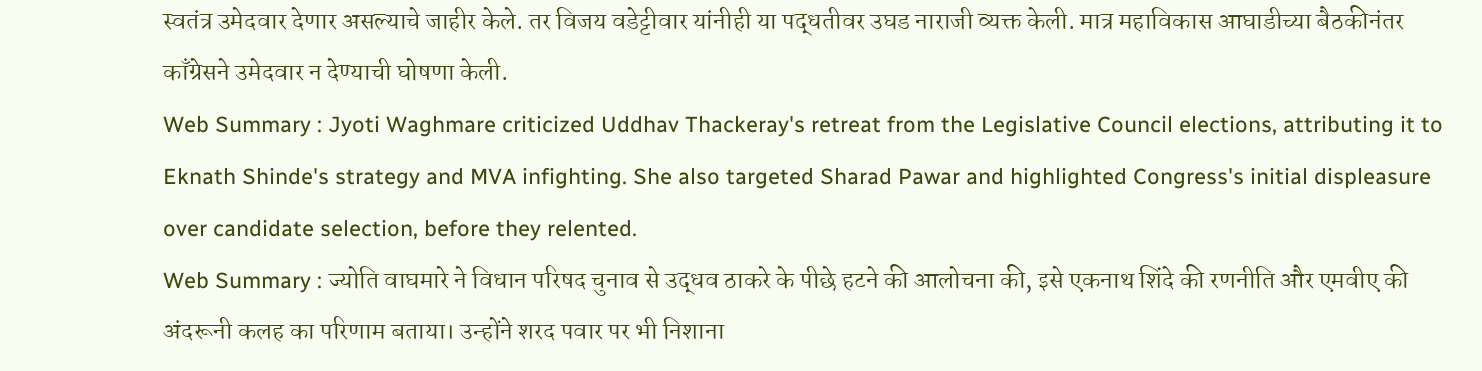स्वतंत्र उमेदवार देणार असल्याचे जाहीर केले. तर विजय वडेट्टीवार यांनीही या पद्धतीवर उघड नाराजी व्यक्त केली. मात्र महाविकास आघाडीच्या बैठकीनंतर काँग्रेसने उमेदवार न देण्याची घोषणा केली.
Web Summary : Jyoti Waghmare criticized Uddhav Thackeray's retreat from the Legislative Council elections, attributing it to Eknath Shinde's strategy and MVA infighting. She also targeted Sharad Pawar and highlighted Congress's initial displeasure over candidate selection, before they relented.
Web Summary : ज्योति वाघमारे ने विधान परिषद चुनाव से उद्धव ठाकरे के पीछे हटने की आलोचना की, इसे एकनाथ शिंदे की रणनीति और एमवीए की अंदरूनी कलह का परिणाम बताया। उन्होंने शरद पवार पर भी निशाना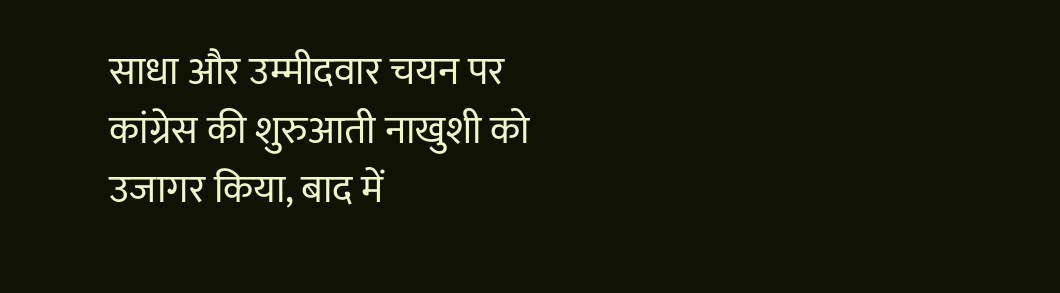साधा और उम्मीदवार चयन पर कांग्रेस की शुरुआती नाखुशी को उजागर किया, बाद में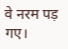वे नरम पड़ गए।